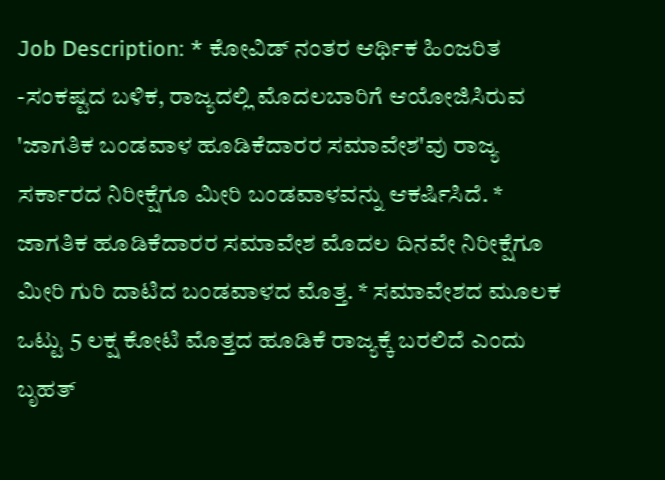Job Description: * ಕೋವಿಡ್ ನಂತರ ಆರ್ಥಿಕ ಹಿಂಜರಿತ -ಸಂಕಷ್ಟದ ಬಳಿಕ, ರಾಜ್ಯದಲ್ಲಿ ಮೊದಲಬಾರಿಗೆ ಆಯೋಜಿಸಿರುವ 'ಜಾಗತಿಕ ಬಂಡವಾಳ ಹೂಡಿಕೆದಾರರ ಸಮಾವೇಶ'ವು ರಾಜ್ಯ ಸರ್ಕಾರದ ನಿರೀಕ್ಷೆಗೂ ಮೀರಿ ಬಂಡವಾಳವನ್ನು ಆಕರ್ಷಿಸಿದೆ. * ಜಾಗತಿಕ ಹೂಡಿಕೆದಾರರ ಸಮಾವೇಶ ಮೊದಲ ದಿನವೇ ನಿರೀಕ್ಷೆಗೂ ಮೀರಿ ಗುರಿ ದಾಟಿದ ಬಂಡವಾಳದ ಮೊತ್ತ. * ಸಮಾವೇಶದ ಮೂಲಕ ಒಟ್ಟು 5 ಲಕ್ಷ ಕೋಟಿ ಮೊತ್ತದ ಹೂಡಿಕೆ ರಾಜ್ಯಕ್ಕೆ ಬರಲಿದೆ ಎಂದು ಬೃಹತ್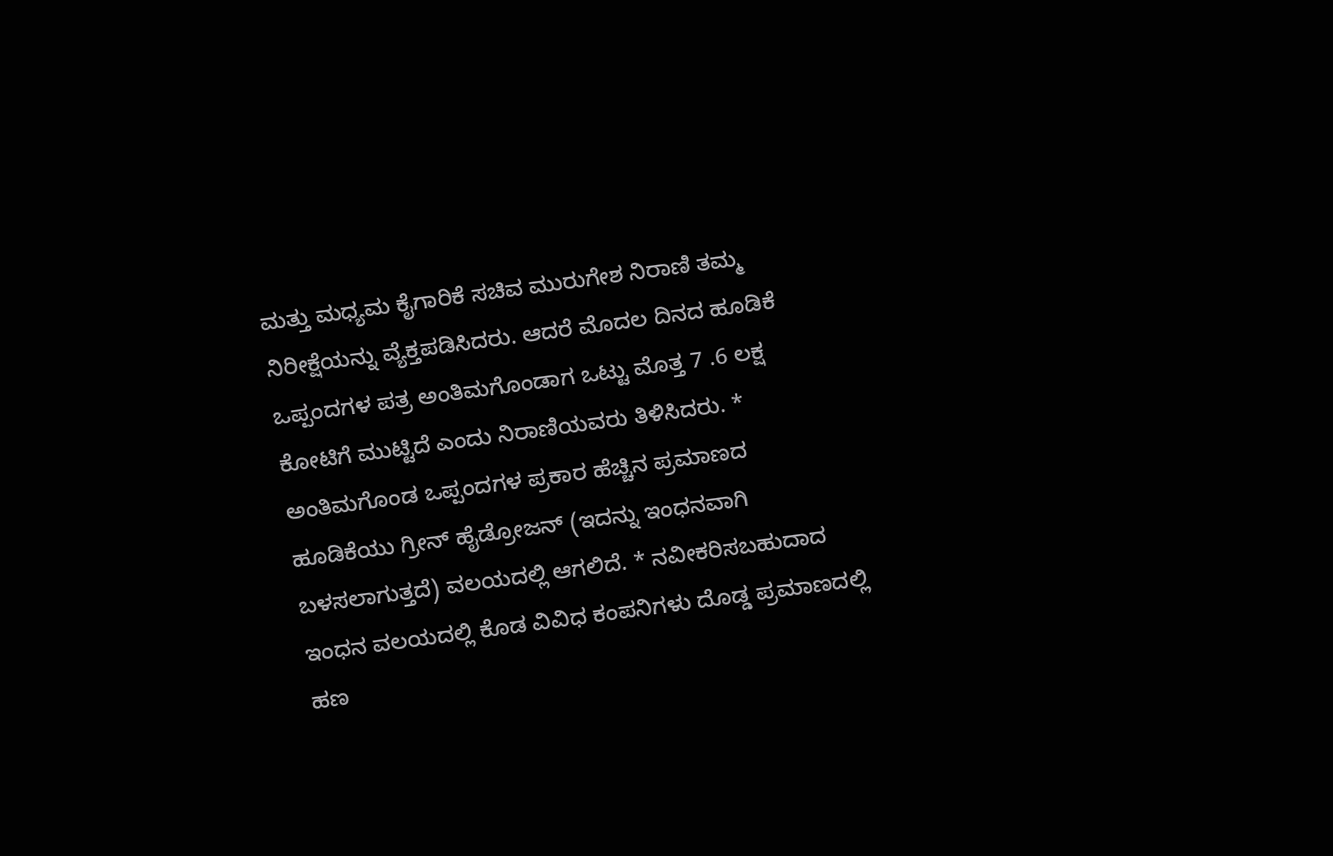ಮತ್ತು ಮಧ್ಯಮ ಕೈಗಾರಿಕೆ ಸಚಿವ ಮುರುಗೇಶ ನಿರಾಣಿ ತಮ್ಮ ನಿರೀಕ್ಷೆಯನ್ನು ವ್ಯೆಕ್ತಪಡಿಸಿದರು. ಆದರೆ ಮೊದಲ ದಿನದ ಹೂಡಿಕೆ ಒಪ್ಪಂದಗಳ ಪತ್ರ ಅಂತಿಮಗೊಂಡಾಗ ಒಟ್ಟು ಮೊತ್ತ 7 .6 ಲಕ್ಷ ಕೋಟಿಗೆ ಮುಟ್ಟಿದೆ ಎಂದು ನಿರಾಣಿಯವರು ತಿಳಿಸಿದರು. * ಅಂತಿಮಗೊಂಡ ಒಪ್ಪಂದಗಳ ಪ್ರಕಾರ ಹೆಚ್ಚಿನ ಪ್ರಮಾಣದ ಹೂಡಿಕೆಯು ಗ್ರೀನ್ ಹೈಡ್ರೋಜನ್ (ಇದನ್ನು ಇಂಧನವಾಗಿ ಬಳಸಲಾಗುತ್ತದೆ) ವಲಯದಲ್ಲಿ ಆಗಲಿದೆ. * ನವೀಕರಿಸಬಹುದಾದ ಇಂಧನ ವಲಯದಲ್ಲಿ ಕೊಡ ವಿವಿಧ ಕಂಪನಿಗಳು ದೊಡ್ಡ ಪ್ರಮಾಣದಲ್ಲಿ ಹಣ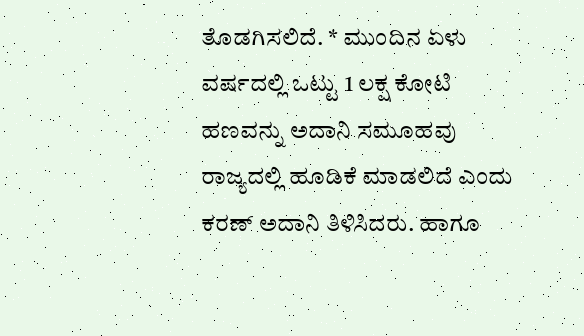ತೊಡಗಿಸಲಿದೆ. * ಮುಂದಿನ ಏಳು ವರ್ಷದಲ್ಲಿ ಒಟ್ಟು 1 ಲಕ್ಷ ಕೋಟಿ ಹಣವನ್ನು ಅದಾನಿ ಸಮೂಹವು ರಾಜ್ಯದಲ್ಲಿ ಹೂಡಿಕೆ ಮಾಡಲಿದೆ ಎಂದು ಕರಣ್ ಅದಾನಿ ತಿಳಿಸಿದರು. ಹಾಗೂ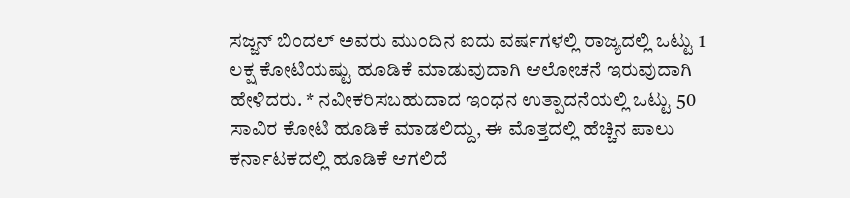ಸಜ್ಜನ್ ಬಿಂದಲ್ ಅವರು ಮುಂದಿನ ಐದು ವರ್ಷಗಳಲ್ಲಿ ರಾಜ್ಯದಲ್ಲಿ ಒಟ್ಟು 1 ಲಕ್ಷ ಕೋಟಿಯಷ್ಟು ಹೂಡಿಕೆ ಮಾಡುವುದಾಗಿ ಆಲೋಚನೆ ಇರುವುದಾಗಿ ಹೇಳಿದರು. * ನವೀಕರಿಸಬಹುದಾದ ಇಂಧನ ಉತ್ಪಾದನೆಯಲ್ಲಿ ಒಟ್ಟು 50 ಸಾವಿರ ಕೋಟಿ ಹೂಡಿಕೆ ಮಾಡಲಿದ್ದು, ಈ ಮೊತ್ತದಲ್ಲಿ ಹೆಚ್ಚಿನ ಪಾಲು ಕರ್ನಾಟಕದಲ್ಲಿ ಹೂಡಿಕೆ ಆಗಲಿದೆ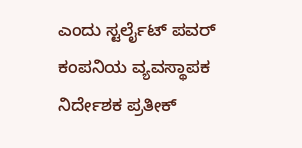ಎಂದು ಸ್ಟರ್ಲೈಟ್ ಪವರ್ ಕಂಪನಿಯ ವ್ಯವಸ್ಥಾಪಕ ನಿರ್ದೇಶಕ ಪ್ರತೀಕ್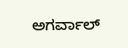ಅಗರ್ವಾಲ್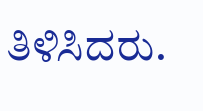ತಿಳಿಸಿದರು.